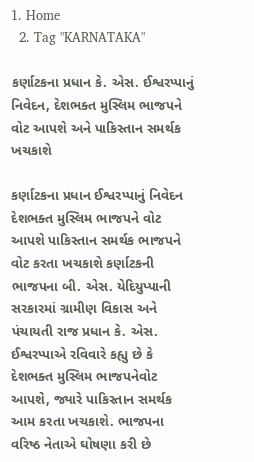1. Home
  2. Tag "KARNATAKA"

કર્ણાટકના પ્રધાન કે. એસ. ઈશ્વરપ્પાનું નિવેદન, દેશભક્ત મુસ્લિમ ભાજપને વોટ આપશે અને પાકિસ્તાન સમર્થક ખચકાશે

કર્ણાટકના પ્રધાન ઈશ્વરપ્પાનું નિવેદન દેશભક્ત મુસ્લિમ ભાજપને વોટ આપશે પાકિસ્તાન સમર્થક ભાજપને વોટ કરતા ખચકાશે કર્ણાટકની ભાજપના બી. એસ. યેદિયુપ્પાની સરકારમાં ગ્રામીણ વિકાસ અને પંચાયતી રાજ પ્રધાન કે. એસ. ઈશ્વરપ્પાએ રવિવારે કહ્યુ છે કે દેશભક્ત મુસ્લિમ ભાજપનેવોટ આપશે, જ્યારે પાકિસ્તાન સમર્થક આમ કરતા ખચકાશે. ભાજપના વરિષ્ઠ નેતાએ ઘોષણા કરી છે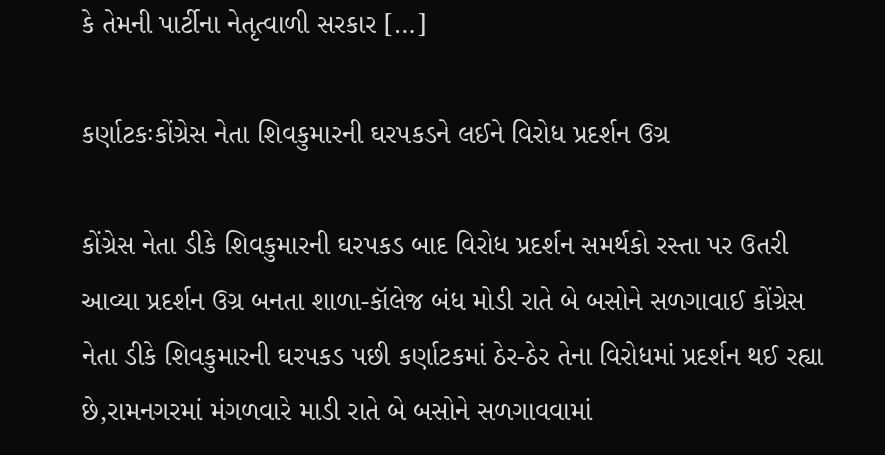કે તેમની પાર્ટીના નેતૃત્વાળી સરકાર […]

કર્ણાટકઃકોંગ્રેસ નેતા શિવકુમારની ઘરપકડને લઈને વિરોધ પ્રદર્શન ઉગ્ર

કોંગ્રેસ નેતા ડીકે શિવકુમારની ઘરપકડ બાદ વિરોધ પ્રદર્શન સમર્થકો રસ્તા પર ઉતરી આવ્યા પ્રદર્શન ઉગ્ર બનતા શાળા-કૉલેજ બંધ મોડી રાતે બે બસોને સળગાવાઈ કોંગ્રેસ નેતા ડીકે શિવકુમારની ઘરપકડ પછી કર્ણાટકમાં ઠેર-ઠેર તેના વિરોધમાં પ્રદર્શન થઈ રહ્યા છે,રામનગરમાં મંગળવારે માડી રાતે બે બસોને સળગાવવામાં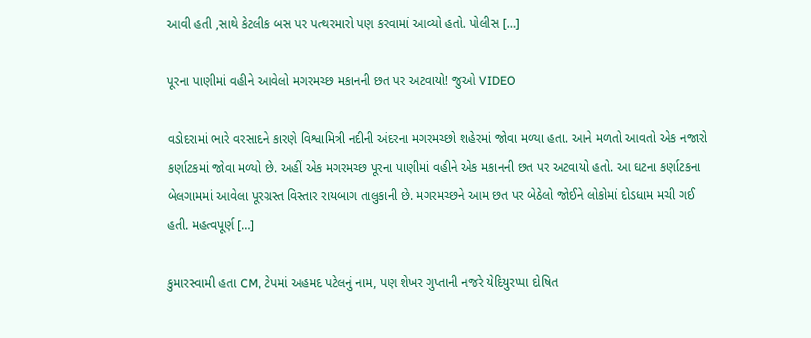આવી હતી ,સાથે કેટલીક બસ પર પત્થરમારો પણ કરવામાં આવ્યો હતો. પોલીસ […]

પૂરના પાણીમાં વહીને આવેલો મગરમચ્છ મકાનની છત પર અટવાયો! જુઓ VIDEO

વડોદરામાં ભારે વરસાદને કારણે વિશ્વામિત્રી નદીની અંદરના મગરમચ્છો શહેરમાં જોવા મળ્યા હતા. આને મળતો આવતો એક નજારો કર્ણાટકમાં જોવા મળ્યો છે. અહીં એક મગરમચ્છ પૂરના પાણીમાં વહીને એક મકાનની છત પર અટવાયો હતો. આ ઘટના કર્ણાટકના બેલગામમાં આવેલા પૂરગ્રસ્ત વિસ્તાર રાયબાગ તાલુકાની છે. મગરમચ્છને આમ છત પર બેઠેલો જોઈને લોકોમાં દોડધામ મચી ગઈ હતી. મહત્વપૂર્ણ […]

કુમારસ્વામી હતા CM, ટેપમાં અહમદ પટેલનું નામ, પણ શેખર ગુપ્તાની નજરે યેદિયુરપ્પા દોષિત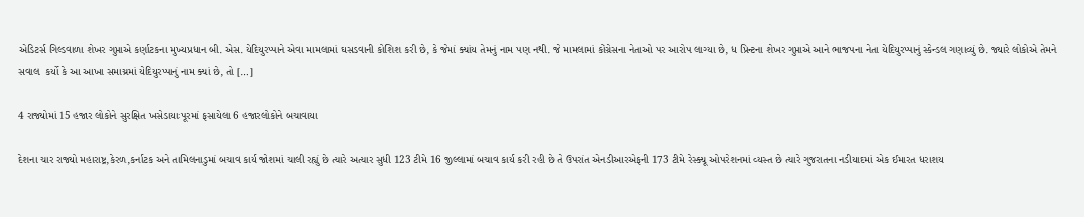એડિટર્સ ગિલ્ડવાળા શેખર ગુપ્તાએ કર્ણાટકના મુખ્યપ્રધાન બી. એસ. યેદિયુરપ્પાને એવા મામલામાં ઘસડવાની કોશિશ કરી છે, કે જેમાં ક્યાંય તેમનું નામ પણ નથી. જે મામલામાં કોંગ્રેસના નેતાઓ પર આરોપ લાગ્યા છે, ધ પ્રિન્ટના શેખર ગુપ્તાએ આને ભાજપના નેતા યેદિયુરપ્પાનું સ્કેન્ડલ ગણાવ્યું છે. જ્યારે લોકોએ તેમને સવાલ  કર્યો કે આ આખા સમાચ્રમાં યેદિયુરપ્પાનું નામ ક્યાં છે, તો […]

4 રાજ્યોમાં 15 હજાર લોકોને સુરક્ષિત ખસેડાયાઃપૂરમાં ફસાયેલા 6 હજારલોકોને બચાવાયા

દેશના ચાર રાજ્યો મહારાષ્ટ્ર,કેરળ,કર્નાટક અને તામિલનાડુમાં બચાવ કાર્ય જોશમાં ચાલી રહ્યું છે ત્યારે અત્યાર સુધી 123 ટીમે 16 જીલ્લામાં બચાવ કાર્ય કરી રહી છે તે ઉપરાંત એનડીઆરએફની 173 ટીમે રેસ્ક્યૂ ઓપરેશનમાં વ્યસ્ત છે ત્યારે ગુજરાતના નડીયાદમાં એક ઈમારત ધરાશય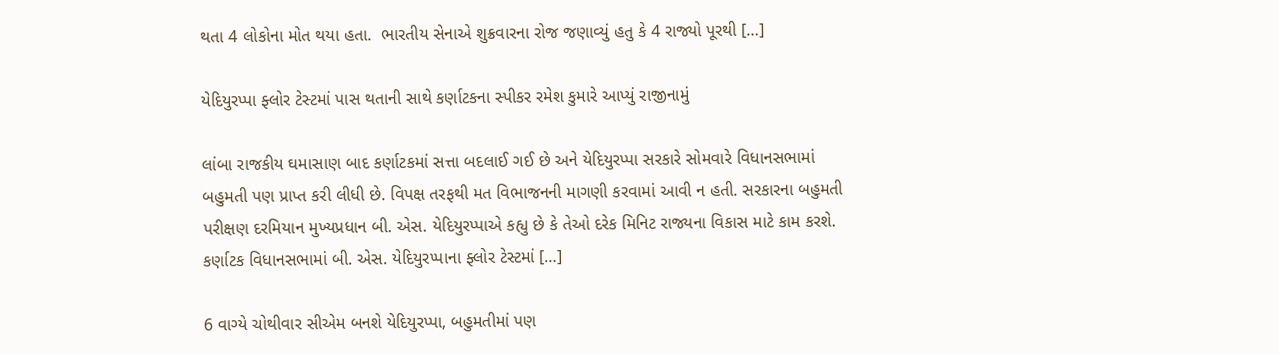થતા 4 લોકોના મોત થયા હતા.  ભારતીય સેનાએ શુક્રવારના રોજ જણાવ્યું હતુ કે 4 રાજ્યો પૂરથી […]

યેદિયુરપ્પા ફ્લોર ટેસ્ટમાં પાસ થતાની સાથે કર્ણાટકના સ્પીકર રમેશ કુમારે આપ્યું રાજીનામું

લાંબા રાજકીય ઘમાસાણ બાદ કર્ણાટકમાં સત્તા બદલાઈ ગઈ છે અને યેદિયુરપ્પા સરકારે સોમવારે વિધાનસભામાં બહુમતી પણ પ્રાપ્ત કરી લીધી છે. વિપક્ષ તરફથી મત વિભાજનની માગણી કરવામાં આવી ન હતી. સરકારના બહુમતી પરીક્ષણ દરમિયાન મુખ્યપ્રધાન બી. એસ. યેદિયુરપ્પાએ કહ્યુ છે કે તેઓ દરેક મિનિટ રાજ્યના વિકાસ માટે કામ કરશે. કર્ણાટક વિધાનસભામાં બી. એસ. યેદિયુરપ્પાના ફ્લોર ટેસ્ટમાં […]

6 વાગ્યે ચોથીવાર સીએમ બનશે યેદિયુરપ્પા, બહુમતીમાં પણ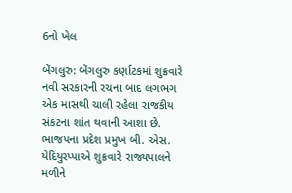6નો ખેલ

બેંગલુરુ: બેંગલુરુ કર્ણાટકમાં શુક્રવારે નવી સરકારની રચના બાદ લગભગ એક માસથી ચાલી રહેલા રાજકીય સંકટના શાંત થવાની આશા છે. ભાજપના પ્રદેશ પ્રમુખ બી. એસ. યેદિયુરપ્પાએ શુક્રવારે રાજ્યપાલને મળીને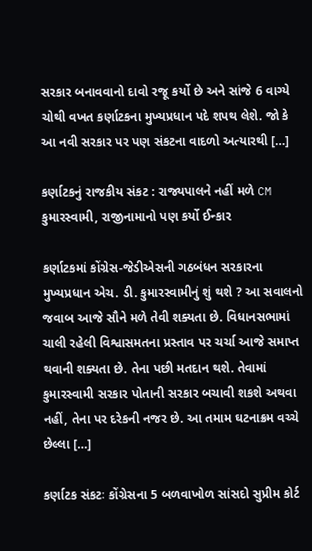સરકાર બનાવવાનો દાવો રજૂ કર્યો છે અને સાંજે 6 વાગ્યે ચોથી વખત કર્ણાટકના મુખ્યપ્રધાન પદે શપથ લેશે. જો કે આ નવી સરકાર પર પણ સંકટના વાદળો અત્યારથી […]

કર્ણાટકનું રાજકીય સંકટ : રાજ્યપાલને નહીં મળે CM કુમારસ્વામી, રાજીનામાનો પણ કર્યો ઈન્કાર

કર્ણાટકમાં કોંગ્રેસ-જેડીએસની ગઠબંધન સરકારના મુખ્યપ્રધાન એચ. ડી. કુમારસ્વામીનું શું થશે ? આ સવાલનો જવાબ આજે સૌને મળે તેવી શક્યતા છે. વિધાનસભામાં ચાલી રહેલી વિશ્વાસમતના પ્રસ્તાવ પર ચર્ચા આજે સમાપ્ત થવાની શક્યતા છે. તેના પછી મતદાન થશે. તેવામાં કુમારસ્વામી સરકાર પોતાની સરકાર બચાવી શકશે અથવા નહીં, તેના પર દરેકની નજર છે. આ તમામ ઘટનાક્રમ વચ્ચે છેલ્લા […]

કર્ણાટક સંકટઃ કોંગ્રેસના 5 બળવાખોળ સાંસદો સુપ્રીમ કોર્ટ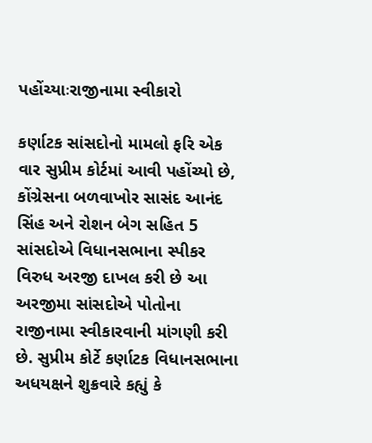પહોંચ્યાઃરાજીનામા સ્વીકારો

કર્ણાટક સાંસદોનો મામલો ફરિ એક વાર સુપ્રીમ કોર્ટમાં આવી પહોંચ્યો છે, કોંગ્રેસના બળવાખોર સાસંદ આનંદ સિંહ અને રોશન બેગ સહિત 5 સાંસદોએ વિધાનસભાના સ્પીકર વિરુધ અરજી દાખલ કરી છે આ અરજીમા સાંસદોએ પોતોના રાજીનામા સ્વીકારવાની માંગણી કરી છે. સુપ્રીમ કોર્ટે કર્ણાટક વિધાનસભાના અધયક્ષને શુક્રવારે કહ્યું કે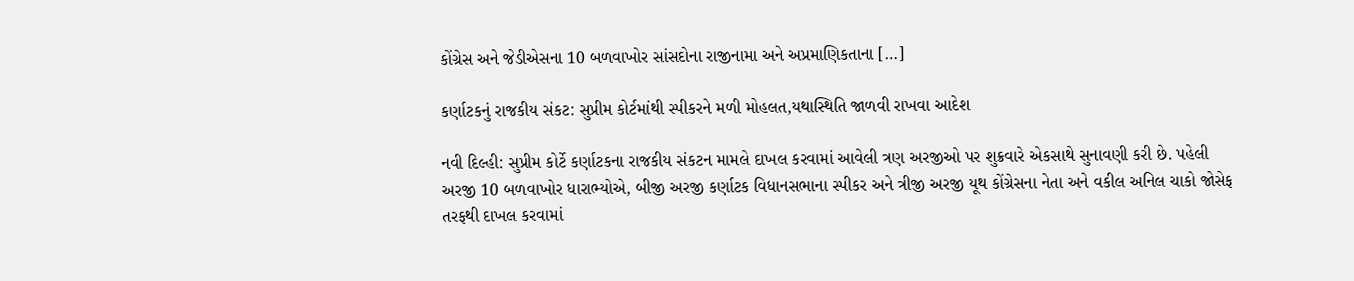કોંગ્રેસ અને જેડીએસના 10 બળવાખોર સાંસદોના રાજીનામા અને અપ્રમાણિકતાના […]

કર્ણાટકનું રાજકીય સંકટ: સુપ્રીમ કોર્ટમાંથી સ્પીકરને મળી મોહલત,યથાસ્થિતિ જાળવી રાખવા આદેશ

નવી દિલ્હી: સુપ્રીમ કોર્ટે કર્ણાટકના રાજકીય સંકટન મામલે દાખલ કરવામાં આવેલી ત્રણ અરજીઓ પર શુક્રવારે એકસાથે સુનાવણી કરી છે. પહેલી અરજી 10 બળવાખોર ધારાભ્યોએ, બીજી અરજી કર્ણાટક વિધાનસભાના સ્પીકર અને ત્રીજી અરજી યૂથ કોંગ્રેસના નેતા અને વકીલ અનિલ ચાકો જોસેફ તરફથી દાખલ કરવામાં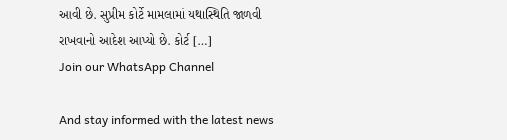આવી છે. સુપ્રીમ કોર્ટે મામલામાં યથાસ્થિતિ જાળવી રાખવાનો આદેશ આપ્યો છે. કોર્ટ […]
Join our WhatsApp Channel

And stay informed with the latest news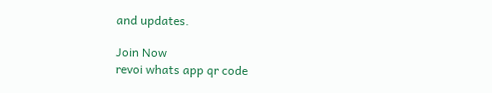and updates.

Join Now
revoi whats app qr code